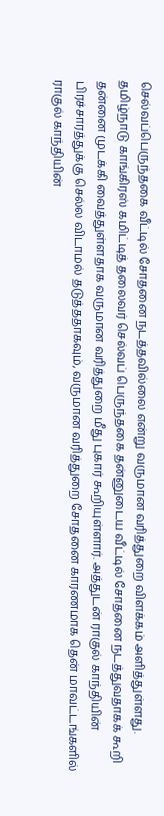செல்வப்பெருந்தகை வீட்டில் சோதனை நடத்தவில்லை என்று வருமான வரித்துறை விளக்கம் அளித்துள்ளது.
தமிழ்நாடு காங்கிரஸ் கமிட்டித் தலைவர் செல்வப் பெருந்தகை தன்னுடைய வீட்டில் சோதனை நடத்துவதாகக் கூறி தன்னை முடக்கி வைத்துள்ளதாக வருமான வரித்துறை மீது புகார் கூறியுள்ளார். அத்துடன் ராகுல் காந்தியின் பிரச்சாரத்துக்கு செல்ல விடாமல் தடுத்ததாகவும், வருமான வரித்துறை சோதனை காரணமாக தென் மாவட்டங்களில் ராகுல் காந்தியின்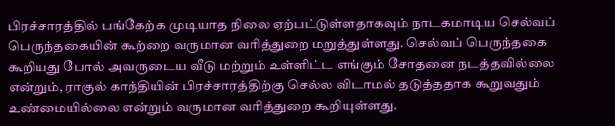பிரச்சாரத்தில் பங்கேற்க முடியாத நிலை ஏற்பட்டுள்ளதாகவும் நாடகமாடிய செல்வப் பெருந்தகையின் கூற்றை வருமான வரித்துறை மறுத்துள்ளது. செல்வப் பெருந்தகை கூறியது போல் அவருடைய வீடு மற்றும் உள்ளிட்ட எங்கும் சோதனை நடத்தவில்லை என்றும், ராகுல் காந்தியின் பிரச்சாரத்திற்கு செல்ல விடாமல் தடுத்ததாக கூறுவதும் உண்மையில்லை என்றும் வருமான வரித்துறை கூறியுள்ளது.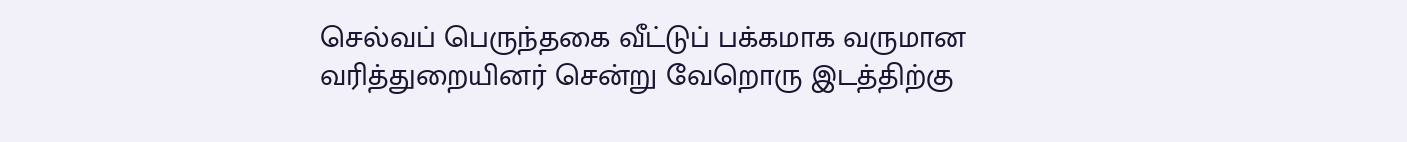செல்வப் பெருந்தகை வீட்டுப் பக்கமாக வருமான வரித்துறையினர் சென்று வேறொரு இடத்திற்கு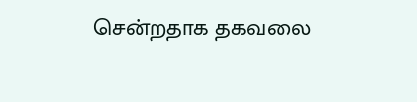சென்றதாக தகவலை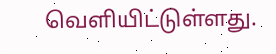வெளியிட்டுள்ளது.